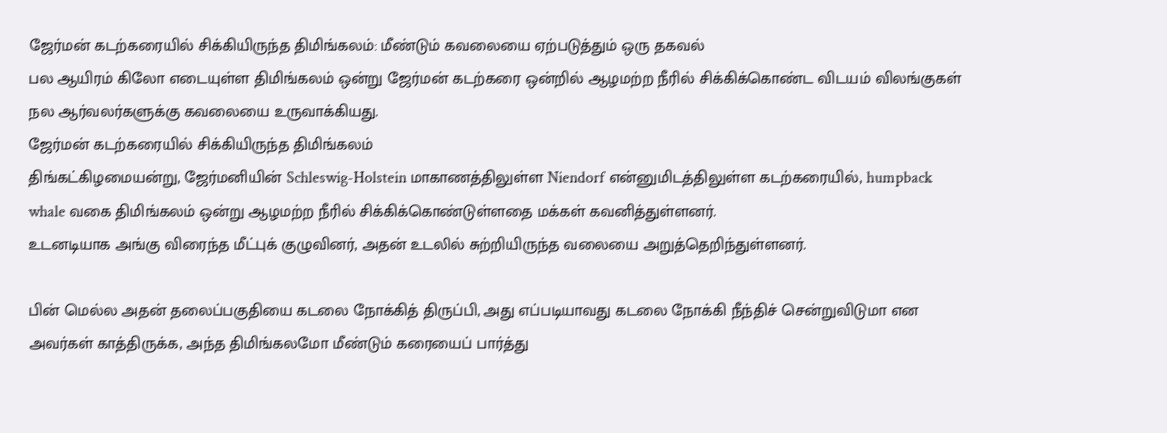ஜேர்மன் கடற்கரையில் சிக்கியிருந்த திமிங்கலம்: மீண்டும் கவலையை ஏற்படுத்தும் ஒரு தகவல்
பல ஆயிரம் கிலோ எடையுள்ள திமிங்கலம் ஒன்று ஜேர்மன் கடற்கரை ஒன்றில் ஆழமற்ற நீரில் சிக்கிக்கொண்ட விடயம் விலங்குகள் நல ஆர்வலர்களுக்கு கவலையை உருவாக்கியது.
ஜேர்மன் கடற்கரையில் சிக்கியிருந்த திமிங்கலம்
திங்கட்கிழமையன்று, ஜேர்மனியின் Schleswig-Holstein மாகாணத்திலுள்ள Niendorf என்னுமிடத்திலுள்ள கடற்கரையில், humpback whale வகை திமிங்கலம் ஒன்று ஆழமற்ற நீரில் சிக்கிக்கொண்டுள்ளதை மக்கள் கவனித்துள்ளனர்.
உடனடியாக அங்கு விரைந்த மீட்புக் குழுவினர், அதன் உடலில் சுற்றியிருந்த வலையை அறுத்தெறிந்துள்ளனர்.

பின் மெல்ல அதன் தலைப்பகுதியை கடலை நோக்கித் திருப்பி, அது எப்படியாவது கடலை நோக்கி நீந்திச் சென்றுவிடுமா என அவர்கள் காத்திருக்க, அந்த திமிங்கலமோ மீண்டும் கரையைப் பார்த்து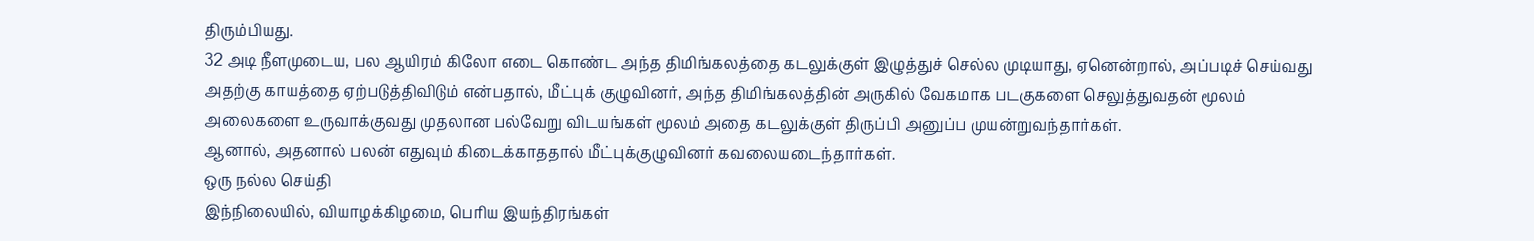திரும்பியது.
32 அடி நீளமுடைய, பல ஆயிரம் கிலோ எடை கொண்ட அந்த திமிங்கலத்தை கடலுக்குள் இழுத்துச் செல்ல முடியாது, ஏனென்றால், அப்படிச் செய்வது அதற்கு காயத்தை ஏற்படுத்திவிடும் என்பதால், மீட்புக் குழுவினர், அந்த திமிங்கலத்தின் அருகில் வேகமாக படகுகளை செலுத்துவதன் மூலம் அலைகளை உருவாக்குவது முதலான பல்வேறு விடயங்கள் மூலம் அதை கடலுக்குள் திருப்பி அனுப்ப முயன்றுவந்தார்கள்.
ஆனால், அதனால் பலன் எதுவும் கிடைக்காததால் மீட்புக்குழுவினர் கவலையடைந்தார்கள்.
ஒரு நல்ல செய்தி
இந்நிலையில், வியாழக்கிழமை, பெரிய இயந்திரங்கள்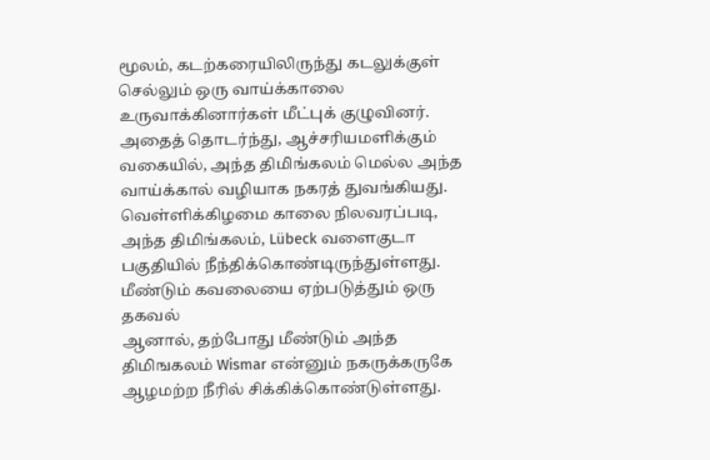மூலம், கடற்கரையிலிருந்து கடலுக்குள் செல்லும் ஒரு வாய்க்காலை உருவாக்கினார்கள் மீட்புக் குழுவினர்.
அதைத் தொடர்ந்து, ஆச்சரியமளிக்கும் வகையில், அந்த திமிங்கலம் மெல்ல அந்த வாய்க்கால் வழியாக நகரத் துவங்கியது.
வெள்ளிக்கிழமை காலை நிலவரப்படி, அந்த திமிங்கலம், Lübeck வளைகுடா பகுதியில் நீந்திக்கொண்டிருந்துள்ளது.
மீண்டும் கவலையை ஏற்படுத்தும் ஒரு தகவல்
ஆனால், தற்போது மீண்டும் அந்த திமிஙகலம் Wismar என்னும் நகருக்கருகே ஆழமற்ற நீரில் சிக்கிக்கொண்டுள்ளது.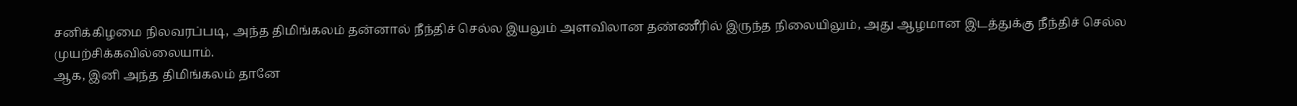சனிக்கிழமை நிலவரப்படி, அந்த திமிங்கலம் தன்னால் நீந்திச் செல்ல இயலும் அளவிலான தண்ணீரில் இருந்த நிலையிலும், அது ஆழமான இடத்துக்கு நீந்திச் செல்ல முயற்சிக்கவில்லையாம்.
ஆக, இனி அந்த திமிங்கலம் தானே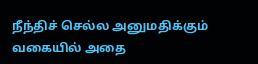நீந்திச் செல்ல அனுமதிக்கும் வகையில் அதை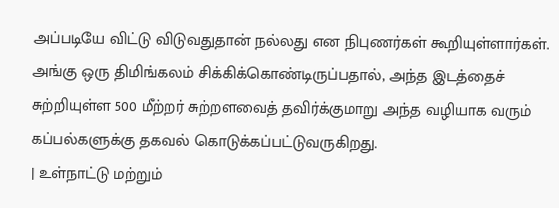அப்படியே விட்டு விடுவதுதான் நல்லது என நிபுணர்கள் கூறியுள்ளார்கள்.
அங்கு ஒரு திமிங்கலம் சிக்கிக்கொண்டிருப்பதால், அந்த இடத்தைச் சுற்றியுள்ள 500 மீற்றர் சுற்றளவைத் தவிர்க்குமாறு அந்த வழியாக வரும் கப்பல்களுக்கு தகவல் கொடுக்கப்பட்டுவருகிறது.
| உள்நாட்டு மற்றும்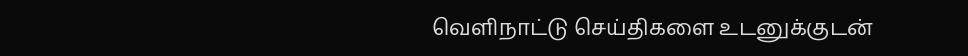வெளிநாட்டு செய்திகளை உடனுக்குடன்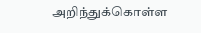அறிந்துக்கொள்ள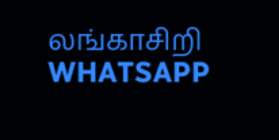லங்காசிறி WHATSAPP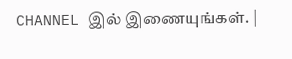CHANNEL இல் இணையுங்கள். |